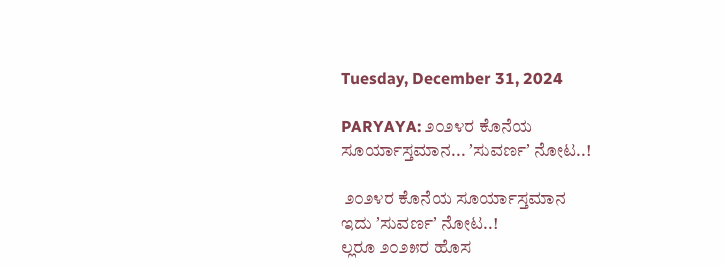Tuesday, December 31, 2024

PARYAYA: ೨೦೨೪ರ ಕೊನೆಯ ಸೂರ್ಯಾಸ್ತಮಾನ... ʼಸುವರ್ಣʼ ನೋಟ..!

 ೨೦೨೪ರ ಕೊನೆಯ ಸೂರ್ಯಾಸ್ತಮಾನ
ಇದು ʼಸುವರ್ಣʼ ನೋಟ..!
ಲ್ಲರೂ ೨೦೨೫ರ ಹೊಸ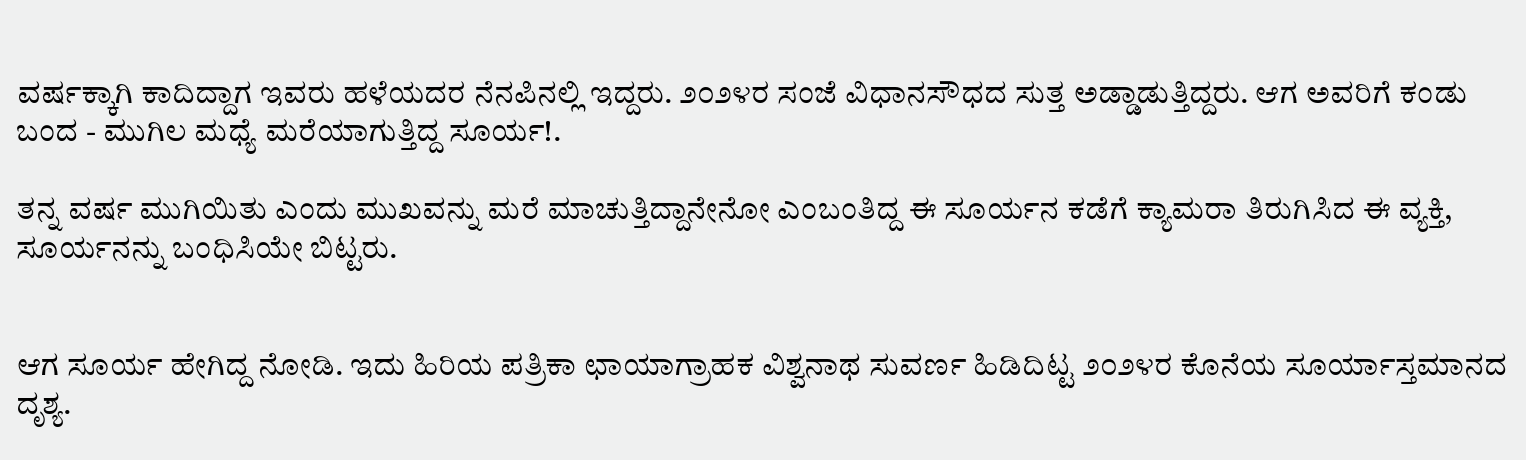ವರ್ಷಕ್ಕಾಗಿ ಕಾದಿದ್ದಾಗ ಇವರು ಹಳೆಯದರ ನೆನಪಿನಲ್ಲಿ ಇದ್ದರು. ೨೦೨೪ರ ಸಂಜೆ ವಿಧಾನಸೌಧದ ಸುತ್ತ ಅಡ್ಡಾಡುತ್ತಿದ್ದರು. ಆಗ ಅವರಿಗೆ ಕಂಡು ಬಂದ - ಮುಗಿಲ ಮಧ್ಯೆ ಮರೆಯಾಗುತ್ತಿದ್ದ ಸೂರ್ಯ!.

ತನ್ನ ವರ್ಷ ಮುಗಿಯಿತು ಎಂದು ಮುಖವನ್ನು ಮರೆ ಮಾಚುತ್ತಿದ್ದಾನೇನೋ ಎಂಬಂತಿದ್ದ ಈ ಸೂರ್ಯನ ಕಡೆಗೆ ಕ್ಯಾಮರಾ ತಿರುಗಿಸಿದ ಈ ವ್ಯಕ್ತಿ, ಸೂರ್ಯನನ್ನು ಬಂಧಿಸಿಯೇ ಬಿಟ್ಟರು.


ಆಗ ಸೂರ್ಯ ಹೇಗಿದ್ದ ನೋಡಿ. ಇದು ಹಿರಿಯ ಪತ್ರಿಕಾ ಛಾಯಾಗ್ರಾಹಕ ವಿಶ್ವನಾಥ ಸುವರ್ಣ ಹಿಡಿದಿಟ್ಟ ೨೦೨೪ರ ಕೊನೆಯ ಸೂರ್ಯಾಸ್ತಮಾನದ ದೃಶ್ಯ.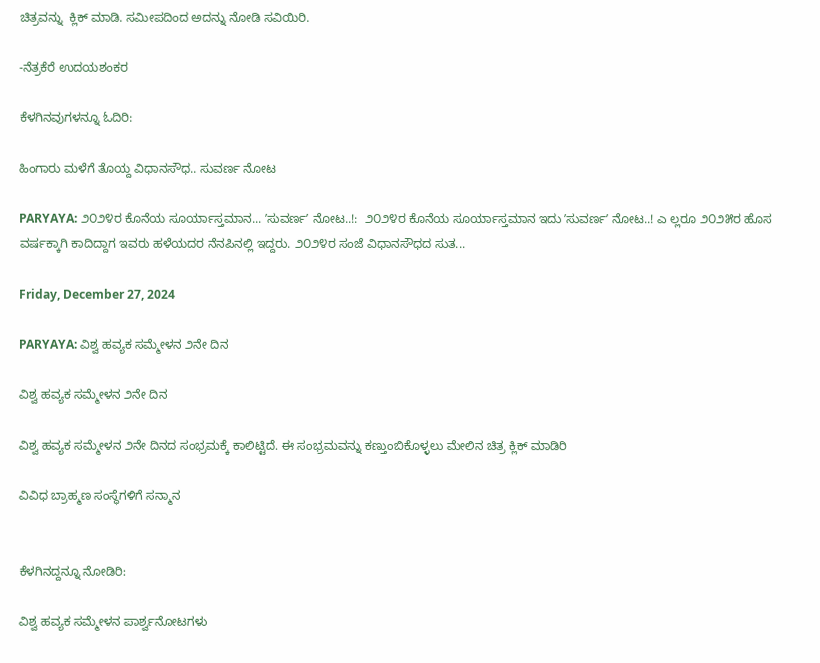ಚಿತ್ರವನ್ನು  ಕ್ಲಿಕ್‌ ಮಾಡಿ. ಸಮೀಪದಿಂದ ಅದನ್ನು ನೋಡಿ ಸವಿಯಿರಿ.

-ನೆತ್ರಕೆರೆ ಉದಯಶಂಕರ

ಕೆಳಗಿನವುಗಳನ್ನೂ ಓದಿರಿ:

ಹಿಂಗಾರು ಮಳೆಗೆ ತೊಯ್ದ ವಿಧಾನಸೌಧ.. ಸುವರ್ಣ ನೋಟ

PARYAYA: ೨೦೨೪ರ ಕೊನೆಯ ಸೂರ್ಯಾಸ್ತಮಾನ... ʼಸುವರ್ಣʼ ನೋಟ..!:  ೨೦೨೪ರ ಕೊನೆಯ ಸೂರ್ಯಾಸ್ತಮಾನ ಇದು ʼಸುವರ್ಣʼ ನೋಟ..! ಎ ಲ್ಲರೂ ೨೦೨೫ರ ಹೊಸ ವರ್ಷಕ್ಕಾಗಿ ಕಾದಿದ್ದಾಗ ಇವರು ಹಳೆಯದರ ನೆನಪಿನಲ್ಲಿ ಇದ್ದರು. ೨೦೨೪ರ ಸಂಜೆ ವಿಧಾನಸೌಧದ ಸುತ...

Friday, December 27, 2024

PARYAYA: ವಿಶ್ವ ಹವ್ಯಕ ಸಮ್ಮೇಳನ ೨ನೇ ದಿನ

ವಿಶ್ವ ಹವ್ಯಕ ಸಮ್ಮೇಳನ ೨ನೇ ದಿನ

ವಿಶ್ವ ಹವ್ಯಕ ಸಮ್ಮೇಳನ ೨ನೇ ದಿನದ ಸಂಭ್ರಮಕ್ಕೆ ಕಾಲಿಟ್ಟಿದೆ. ಈ ಸಂಭ್ರಮವನ್ನು ಕಣ್ತುಂಬಿಕೊಳ್ಳಲು ಮೇಲಿನ ಚಿತ್ರ ಕ್ಲಿಕ್‌ ಮಾಡಿರಿ

ವಿವಿಧ ಬ್ರಾಹ್ಮಣ ಸಂಸ್ಥೆಗಳಿಗೆ ಸನ್ಮಾನ


ಕೆಳಗಿನದ್ದನ್ನೂ ನೋಡಿರಿ:

ವಿಶ್ವ ಹವ್ಯಕ ಸಮ್ಮೇಳನ ಪಾರ್ಶ್ವನೋಟಗಳು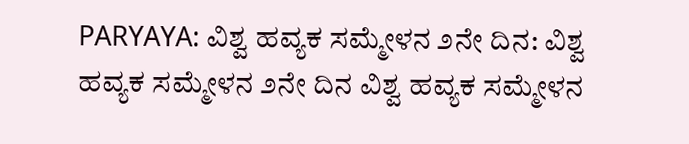PARYAYA: ವಿಶ್ವ ಹವ್ಯಕ ಸಮ್ಮೇಳನ ೨ನೇ ದಿನ: ವಿಶ್ವ ಹವ್ಯಕ ಸಮ್ಮೇಳನ ೨ನೇ ದಿನ ವಿಶ್ವ ಹವ್ಯಕ ಸಮ್ಮೇಳನ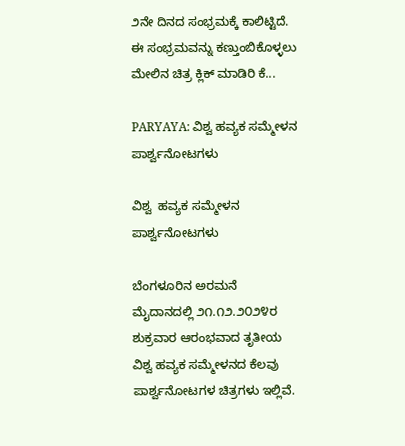೨ನೇ ದಿನದ ಸಂಭ್ರಮಕ್ಕೆ ಕಾಲಿಟ್ಟಿದೆ. ಈ ಸಂಭ್ರಮವನ್ನು ಕಣ್ತುಂಬಿಕೊಳ್ಳಲು ಮೇಲಿನ ಚಿತ್ರ ಕ್ಲಿಕ್‌ ಮಾಡಿರಿ ಕೆ...

PARYAYA: ವಿಶ್ವ ಹವ್ಯಕ ಸಮ್ಮೇಳನ ಪಾರ್ಶ್ವನೋಟಗಳು

ವಿಶ್ವ  ಹವ್ಯಕ ಸಮ್ಮೇಳನ ಪಾರ್ಶ್ವನೋಟಗಳು

ಬೆಂಗಳೂರಿನ ಅರಮನೆ ಮೈದಾನದಲ್ಲಿ ೨೧.೧೨.೨೦೨೪ರ ಶುಕ್ರವಾರ ಆರಂಭವಾದ ತೃತೀಯ ವಿಶ್ವ ಹವ್ಯಕ ಸಮ್ಮೇಳನದ ಕೆಲವು ಪಾರ್ಶ್ವನೋಟಗಳ ಚಿತ್ರಗಳು ಇಲ್ಲಿವೆ.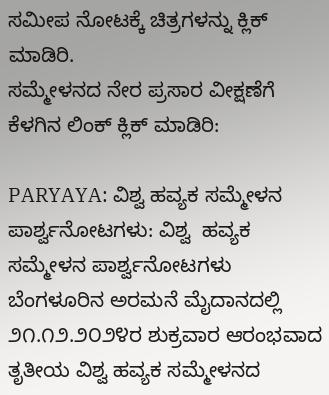ಸಮೀಪ ನೋಟಕ್ಕೆ ಚಿತ್ರಗಳನ್ನು ಕ್ಲಿಕ್‌ ಮಾಡಿರಿ.
ಸಮ್ಮೇಳನದ ನೇರ ಪ್ರಸಾರ ವೀಕ್ಷಣೆಗೆ ಕೆಳಗಿನ ಲಿಂಕ್‌ ಕ್ಲಿಕ್‌ ಮಾಡಿರಿ:

PARYAYA: ವಿಶ್ವ ಹವ್ಯಕ ಸಮ್ಮೇಳನ ಪಾರ್ಶ್ವನೋಟಗಳು: ವಿಶ್ವ  ಹವ್ಯಕ ಸಮ್ಮೇಳನ ಪಾರ್ಶ್ವನೋಟಗಳು ಬೆಂಗಳೂರಿನ ಅರಮನೆ ಮೈದಾನದಲ್ಲಿ ೨೧.೧೨.೨೦೨೪ರ ಶುಕ್ರವಾರ ಆರಂಭವಾದ ತೃತೀಯ ವಿಶ್ವ ಹವ್ಯಕ ಸಮ್ಮೇಳನದ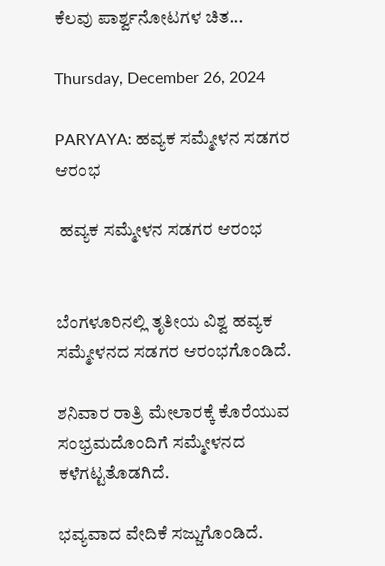ಕೆಲವು ಪಾರ್ಶ್ವನೋಟಗಳ ಚಿತ...

Thursday, December 26, 2024

PARYAYA: ಹವ್ಯಕ ಸಮ್ಮೇಳನ ಸಡಗರ ಆರಂಭ

 ಹವ್ಯಕ ಸಮ್ಮೇಳನ ಸಡಗರ ಆರಂಭ


ಬೆಂಗಳೂರಿನಲ್ಲಿ ತೃತೀಯ ವಿಶ್ವ ಹವ್ಯಕ ಸಮ್ಮೇಳನದ ಸಡಗರ ಆರಂಭಗೊಂಡಿದೆ.

ಶನಿವಾರ ರಾತ್ರಿ ಮೇಲಾರಕ್ಕೆ ಕೊರೆಯುವ ಸಂಭ್ರಮದೊಂದಿಗೆ ಸಮ್ಮೇಳನದ ಕಳೆಗಟ್ಟತೊಡಗಿದೆ.

ಭವ್ಯವಾದ ವೇದಿಕೆ ಸಜ್ಜುಗೊಂಡಿದೆ.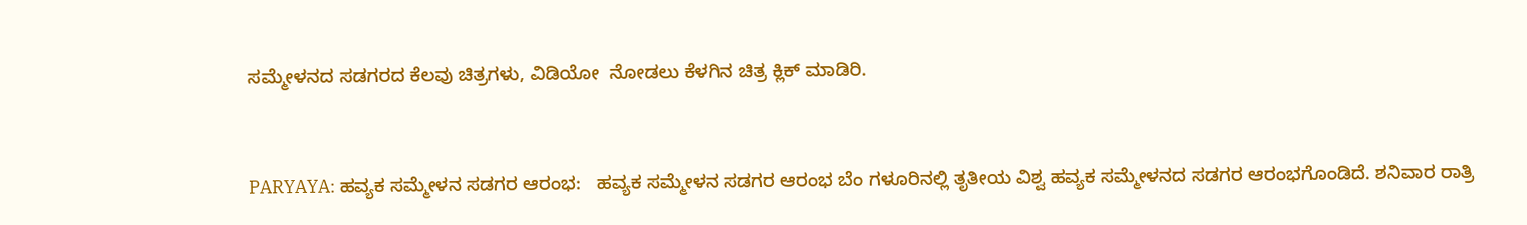ಸಮ್ಮೇಳನದ ಸಡಗರದ ಕೆಲವು ಚಿತ್ರಗಳು, ವಿಡಿಯೋ  ನೋಡಲು ಕೆಳಗಿನ ಚಿತ್ರ ಕ್ಲಿಕ್‌ ಮಾಡಿರಿ.



PARYAYA: ಹವ್ಯಕ ಸಮ್ಮೇಳನ ಸಡಗರ ಆರಂಭ:   ಹವ್ಯಕ ಸಮ್ಮೇಳನ ಸಡಗರ ಆರಂಭ ಬೆಂ ಗಳೂರಿನಲ್ಲಿ ತೃತೀಯ ವಿಶ್ವ ಹವ್ಯಕ ಸಮ್ಮೇಳನದ ಸಡಗರ ಆರಂಭಗೊಂಡಿದೆ. ಶನಿವಾರ ರಾತ್ರಿ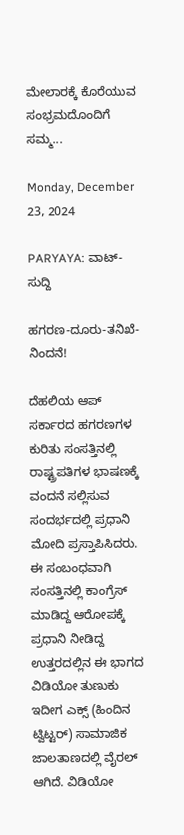ಮೇಲಾರಕ್ಕೆ ಕೊರೆಯುವ ಸಂಭ್ರಮದೊಂದಿಗೆ ಸಮ್ಮ...

Monday, December 23, 2024

PARYAYA: ವಾಟ್- ಸುದ್ದಿ

ಹಗರಣ-ದೂರು-ತನಿಖೆ-ನಿಂದನೆ!

ದೆಹಲಿಯ ಆಪ್‌ ಸರ್ಕಾರದ ಹಗರಣಗಳ ಕುರಿತು ಸಂಸತ್ತಿನಲ್ಲಿ ರಾಷ್ಟ್ರಪತಿಗಳ ಭಾಷಣಕ್ಕೆ ವಂದನೆ ಸಲ್ಲಿಸುವ ಸಂದರ್ಭದಲ್ಲಿ ಪ್ರಧಾನಿ ಮೋದಿ ಪ್ರಸ್ತಾಪಿಸಿದರು.
ಈ ಸಂಬಂಧವಾಗಿ ಸಂಸತ್ತಿನಲ್ಲಿ ಕಾಂಗ್ರೆಸ್‌ ಮಾಡಿದ್ದ ಆರೋಪಕ್ಕೆ ಪ್ರಧಾನಿ ನೀಡಿದ್ದ ಉತ್ತರದಲ್ಲಿನ ಈ ಭಾಗದ ವಿಡಿಯೋ ತುಣುಕು ಇದೀಗ ಎಕ್ಸ್‌ (ಹಿಂದಿನ ಟ್ವಿಟ್ಟರ್) ಸಾಮಾಜಿಕ ಜಾಲತಾಣದಲ್ಲಿ ವೈರಲ್‌ ಆಗಿದೆ. ವಿಡಿಯೋ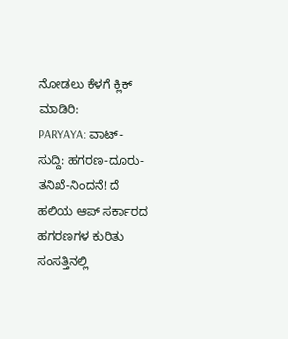ನೋಡಲು ಕೆಳಗೆ ಕ್ಲಿಕ್‌ ಮಾಡಿರಿ:
PARYAYA: ವಾಟ್- ಸುದ್ದಿ: ಹಗರಣ-ದೂರು-ತನಿಖೆ-ನಿಂದನೆ! ದೆ ಹಲಿಯ ಆಪ್‌ ಸರ್ಕಾರದ ಹಗರಣಗಳ ಕುರಿತು ಸಂಸತ್ತಿನಲ್ಲಿ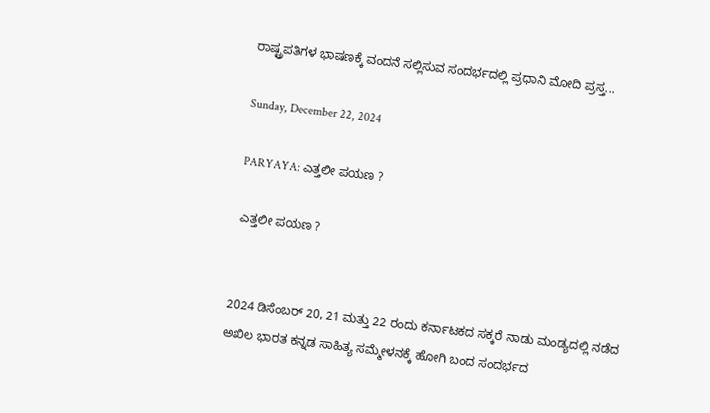ರಾಷ್ಟ್ರಪತಿಗಳ ಭಾಷಣಕ್ಕೆ ವಂದನೆ ಸಲ್ಲಿಸುವ ಸಂದರ್ಭದಲ್ಲಿ ಪ್ರಧಾನಿ ಮೋದಿ ಪ್ರಸ್ತ...

Sunday, December 22, 2024

PARYAYA: ಎತ್ತಲೀ ಪಯಣ ?

 ಎತ್ತಲೀ ಪಯಣ ?


2024 ಡಿಸೆಂಬರ್‌ 20, 21 ಮತ್ತು 22 ರಂದು ಕರ್ನಾಟಕದ ಸಕ್ಕರೆ ನಾಡು ಮಂಡ್ಯದಲ್ಲಿ ನಡೆದ ಅಖಿಲ ಭಾರತ ಕನ್ನಡ ಸಾಹಿತ್ಯ ಸಮ್ಮೇಳನಕ್ಕೆ ಹೋಗಿ ಬಂದ ಸಂದರ್ಭದ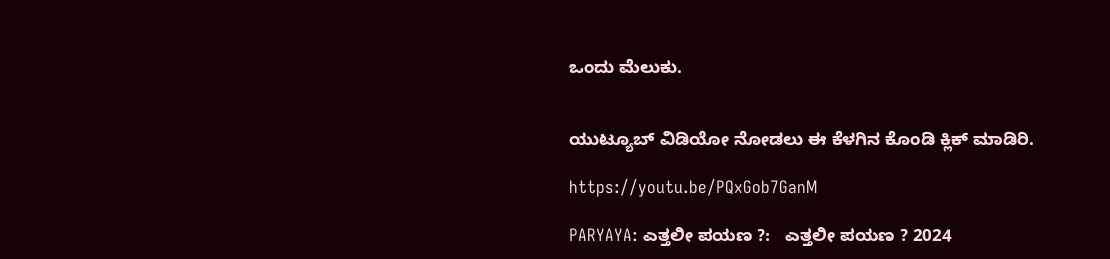ಒಂದು ಮೆಲುಕು.


ಯುಟ್ಯೂಬ್‌ ವಿಡಿಯೋ ನೋಡಲು ಈ ಕೆಳಗಿನ ಕೊಂಡಿ ಕ್ಲಿಕ್‌ ಮಾಡಿರಿ.

https://youtu.be/PQxGob7GanM

PARYAYA: ಎತ್ತಲೀ ಪಯಣ ?:   ಎತ್ತಲೀ ಪಯಣ ? 2024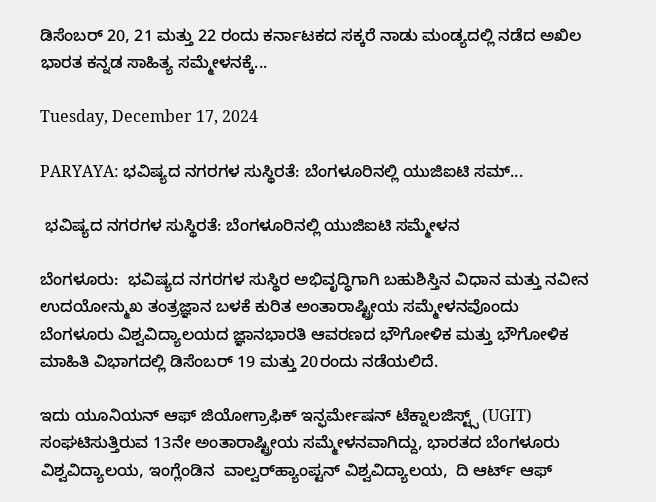ಡಿಸೆಂಬರ್‌ 20, 21 ಮತ್ತು 22 ರಂದು ಕರ್ನಾಟಕದ ಸಕ್ಕರೆ ನಾಡು ಮಂಡ್ಯದಲ್ಲಿ ನಡೆದ ಅಖಿಲ ಭಾರತ ಕನ್ನಡ ಸಾಹಿತ್ಯ ಸಮ್ಮೇಳನಕ್ಕೆ...

Tuesday, December 17, 2024

PARYAYA: ಭವಿಷ್ಯದ ನಗರಗಳ ಸುಸ್ಥಿರತೆ: ಬೆಂಗಳೂರಿನಲ್ಲಿ ಯುಜಿಐಟಿ ಸಮ್...

 ಭವಿಷ್ಯದ ನಗರಗಳ ಸುಸ್ಥಿರತೆ: ಬೆಂಗಳೂರಿನಲ್ಲಿ ಯುಜಿಐಟಿ ಸಮ್ಮೇಳನ

ಬೆಂಗಳೂರು:  ಭವಿಷ್ಯದ ನಗರಗಳ ಸುಸ್ಥಿರ ಅಭಿವೃದ್ಧಿಗಾಗಿ ಬಹುಶಿಸ್ತಿನ ವಿಧಾನ ಮತ್ತು ನವೀನ ಉದಯೋನ್ಮುಖ ತಂತ್ರಜ್ಞಾನ ಬಳಕೆ ಕುರಿತ ಅಂತಾರಾಷ್ಟ್ರೀಯ ಸಮ್ಮೇಳನವೊಂದು ಬೆಂಗಳೂರು ವಿಶ್ವವಿದ್ಯಾಲಯದ ಜ್ಞಾನಭಾರತಿ ಆವರಣದ ಭೌಗೋಳಿಕ ಮತ್ತು ಭೌಗೋಳಿಕ ಮಾಹಿತಿ ವಿಭಾಗದಲ್ಲಿ ಡಿಸೆಂಬರ್‌ 19 ಮತ್ತು 20ರಂದು ನಡೆಯಲಿದೆ.

ಇದು ಯೂನಿಯನ್ ಆಫ್ ಜಿಯೋಗ್ರಾಫಿಕ್ ಇನ್ಫರ್ಮೇಷನ್ ಟೆಕ್ನಾಲಜಿಸ್ಟ್ಸ್ (UGIT) ಸಂಘಟಿಸುತ್ತಿರುವ 13ನೇ ಅಂತಾರಾಷ್ಟ್ರೀಯ ಸಮ್ಮೇಳನವಾಗಿದ್ದು, ಭಾರತದ ಬೆಂಗಳೂರು ವಿಶ್ವವಿದ್ಯಾಲಯ, ಇಂಗ್ಲೆಂಡಿನ  ವಾಲ್ವರ್‌ಹ್ಯಾಂಪ್ಟನ್ ವಿಶ್ವವಿದ್ಯಾಲಯ,  ದಿ ಆರ್ಟ್ ಆಫ್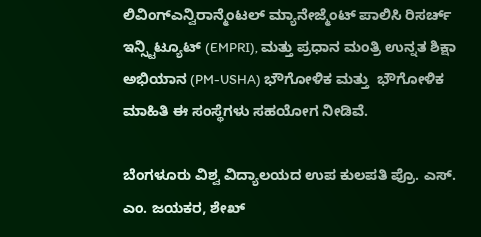ಲಿವಿಂಗ್ಎನ್ವಿರಾನ್ಮೆಂಟಲ್ ಮ್ಯಾನೇಜ್ಮೆಂಟ್ ಪಾಲಿಸಿ ರಿಸರ್ಚ್ ಇನ್ಸ್ಟಿಟ್ಯೂಟ್ (EMPRI), ಮತ್ತು ಪ್ರಧಾನ ಮಂತ್ರಿ ಉನ್ನತ ಶಿಕ್ಷಾ ಅಭಿಯಾನ (PM-USHA) ಭೌಗೋಳಿಕ ಮತ್ತು  ಭೌಗೋಳಿಕ ಮಾಹಿತಿ ಈ ಸಂಸ್ಥೆಗಳು ಸಹಯೋಗ ನೀಡಿವೆ.

ಬೆಂಗಳೂರು ವಿಶ್ವ ವಿದ್ಯಾಲಯದ ಉಪ ಕುಲಪತಿ ಪ್ರೊ. ಎಸ್. ಎಂ. ಜಯಕರ, ಶೇಖ್‌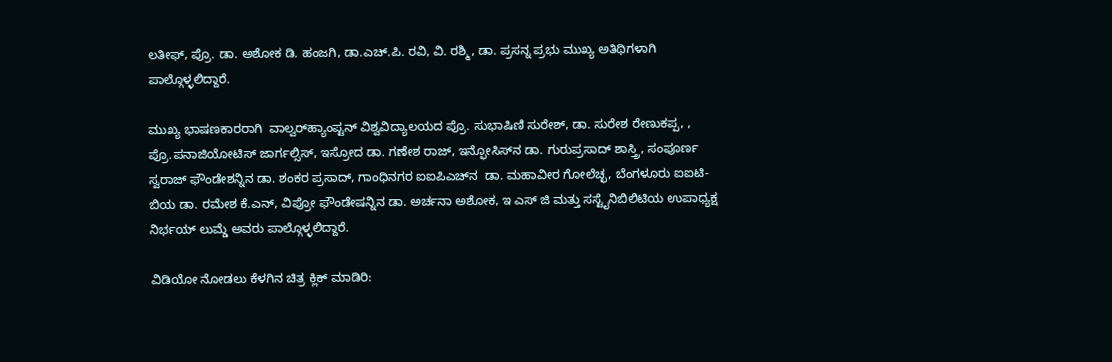ಲತೀಫ್‌, ಪ್ರೊ. ಡಾ. ಅಶೋಕ ಡಿ. ಹಂಜಗಿ, ಡಾ.ಎಚ್.ಪಿ. ರವಿ, ವಿ. ರಶ್ಮಿ, ಡಾ. ಪ್ರಸನ್ನ ಪ್ರಭು ಮುಖ್ಯ ಅತಿಥಿಗಳಾಗಿ ಪಾಲ್ಗೊಳ್ಳಲಿದ್ದಾರೆ.

ಮುಖ್ಯ ಭಾಷಣಕಾರರಾಗಿ  ವಾಲ್ವರ್‌ಹ್ಯಾಂಪ್ಟನ್ ವಿಶ್ವವಿದ್ಯಾಲಯದ ಪ್ರೊ. ಸುಭಾಷಿಣಿ ಸುರೇಶ್‌, ಡಾ. ಸುರೇಶ ರೇಣುಕಪ್ಪ, , ಪ್ರೊ.ಪನಾಜಿಯೋಟಿಸ್ ಜಾರ್ಗಲ್ಸಿಸ್, ಇಸ್ರೋದ ಡಾ. ಗಣೇಶ ರಾಜ್‌, ಇನ್ಫೋಸಿಸ್‌ನ ಡಾ. ಗುರುಪ್ರಸಾದ್‌ ಶಾಸ್ತ್ರಿ, ಸಂಪೂರ್ಣ ಸ್ವರಾಜ್‌ ಫೌಂಡೇಶನ್ನಿನ ಡಾ. ಶಂಕರ ಪ್ರಸಾದ್‌, ಗಾಂಧಿನಗರ ಐಐಪಿಎಚ್‌ನ  ಡಾ. ಮಹಾವೀರ ಗೋಲೆಚ್ಛ, ಬೆಂಗಳೂರು ಐಐಟಿ-ಬಿಯ ಡಾ. ರಮೇಶ ಕೆ.ಎನ್, ವಿಪ್ರೋ ಫೌಂಡೇಷನ್ನಿನ ಡಾ. ಅರ್ಚನಾ ಅಶೋಕ, ಇ ಎಸ್‌ ಜಿ ಮತ್ತು ಸಸ್ಟೈನಿಬಿಲಿಟಿಯ ಉಪಾಧ್ಯಕ್ಷ ನಿರ್ಭಯ್‌ ಲುಮ್ಡೆ ಅವರು ಪಾಲ್ಗೊಳ್ಳಲಿದ್ದಾರೆ.

ವಿಡಿಯೋ ನೋಡಲು ಕೆಳಗಿನ ಚಿತ್ರ ಕ್ಲಿಕ್‌ ಮಾಡಿರಿ: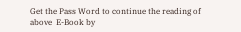Get the Pass Word to continue the reading of above  E-Book by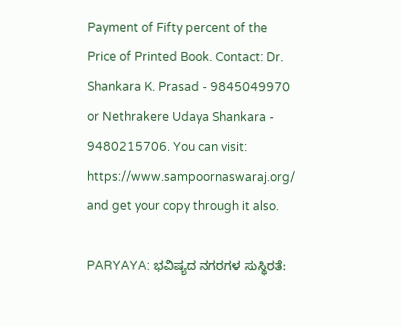Payment of Fifty percent of the Price of Printed Book. Contact: Dr. Shankara K. Prasad - 9845049970 or Nethrakere Udaya Shankara - 9480215706. You can visit: https://www.sampoornaswaraj.org/ and get your copy through it also.

PARYAYA: ಭವಿಷ್ಯದ ನಗರಗಳ ಸುಸ್ಥಿರತೆ: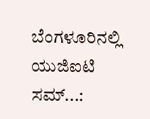ಬೆಂಗಳೂರಿನಲ್ಲಿ ಯುಜಿಐಟಿ ಸಮ್...: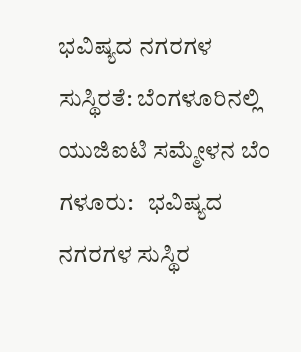ಭವಿಷ್ಯದ ನಗರಗಳ ಸುಸ್ಥಿರತೆ: ಬೆಂಗಳೂರಿನಲ್ಲಿ ಯುಜಿಐಟಿ ಸಮ್ಮೇಳನ ಬೆಂ ಗಳೂರು:   ಭವಿಷ್ಯದ ನಗರಗಳ ಸುಸ್ಥಿರ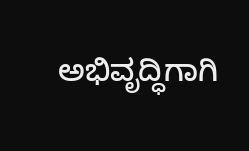ಅಭಿವೃದ್ಧಿಗಾಗಿ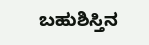ಬಹುಶಿಸ್ತಿನ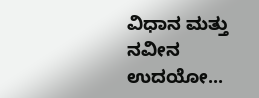ವಿಧಾನ ಮತ್ತು ನವೀನ ಉದಯೋ...